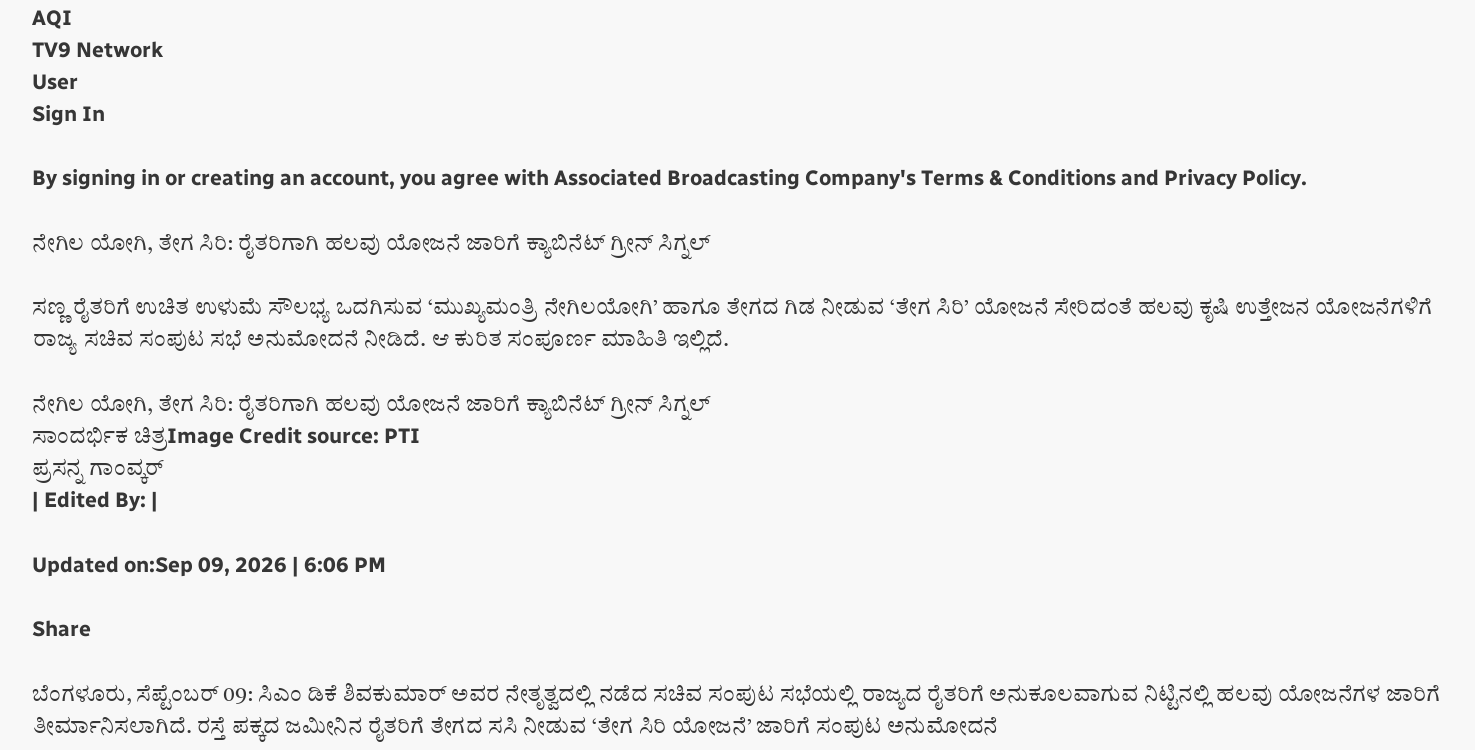AQI
TV9 Network
User
Sign In

By signing in or creating an account, you agree with Associated Broadcasting Company's Terms & Conditions and Privacy Policy.

ನೇಗಿಲ ಯೋಗಿ, ತೇಗ ಸಿರಿ: ರೈತರಿಗಾಗಿ ಹಲವು ಯೋಜನೆ ಜಾರಿಗೆ ಕ್ಯಾಬಿನೆಟ್ ಗ್ರೀನ್ ಸಿಗ್ನಲ್

ಸಣ್ಣ ರೈತರಿಗೆ ಉಚಿತ ಉಳುಮೆ ಸೌಲಭ್ಯ ಒದಗಿಸುವ ‘ಮುಖ್ಯಮಂತ್ರಿ ನೇಗಿಲಯೋಗಿ’ ಹಾಗೂ ತೇಗದ ಗಿಡ ನೀಡುವ ‘ತೇಗ ಸಿರಿ’ ಯೋಜನೆ ಸೇರಿದಂತೆ ಹಲವು ಕೃಷಿ ಉತ್ತೇಜನ ಯೋಜನೆಗಳಿಗೆ ರಾಜ್ಯ ಸಚಿವ ಸಂಪುಟ ಸಭೆ ಅನುಮೋದನೆ ನೀಡಿದೆ. ಆ ಕುರಿತ ಸಂಪೂರ್ಣ ಮಾಹಿತಿ ಇಲ್ಲಿದೆ.

ನೇಗಿಲ ಯೋಗಿ, ತೇಗ ಸಿರಿ: ರೈತರಿಗಾಗಿ ಹಲವು ಯೋಜನೆ ಜಾರಿಗೆ ಕ್ಯಾಬಿನೆಟ್ ಗ್ರೀನ್ ಸಿಗ್ನಲ್
ಸಾಂದರ್ಭಿಕ ಚಿತ್ರImage Credit source: PTI
ಪ್ರಸನ್ನ ಗಾಂವ್ಕರ್
| Edited By: |

Updated on:Sep 09, 2026 | 6:06 PM

Share

ಬೆಂಗಳೂರು, ಸೆಪ್ಟೆಂಬರ್ 09: ಸಿಎಂ ಡಿಕೆ ಶಿವಕುಮಾರ್ ಅವರ ನೇತೃತ್ವದಲ್ಲಿ ನಡೆದ ಸಚಿವ ಸಂಪುಟ ಸಭೆಯಲ್ಲಿ ರಾಜ್ಯದ ರೈತರಿಗೆ ಅನುಕೂಲವಾಗುವ ನಿಟ್ಟಿನಲ್ಲಿ ಹಲವು ಯೋಜನೆಗಳ ಜಾರಿಗೆ ತೀರ್ಮಾನಿಸಲಾಗಿದೆ. ರಸ್ತೆ ಪಕ್ಕದ ಜಮೀನಿನ ರೈತರಿಗೆ ತೇಗದ ಸಸಿ ನೀಡುವ ‘ತೇಗ ಸಿರಿ ಯೋಜನೆ’ ಜಾರಿಗೆ ಸಂಪುಟ ಅನುಮೋದನೆ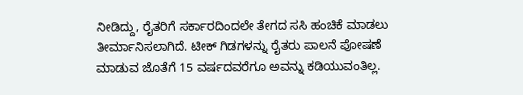ನೀಡಿದ್ದು, ರೈತರಿಗೆ ಸರ್ಕಾರದಿಂದಲೇ ತೇಗದ ಸಸಿ ಹಂಚಿಕೆ ಮಾಡಲು ತೀರ್ಮಾನಿಸಲಾಗಿದೆ. ಟೀಕ್ ಗಿಡಗಳನ್ನು ರೈತರು ಪಾಲನೆ ಪೋಷಣೆ ಮಾಡುವ ಜೊತೆಗೆ 15 ವರ್ಷದವರೆಗೂ ಅವನ್ನು ಕಡಿಯುವಂತಿಲ್ಲ.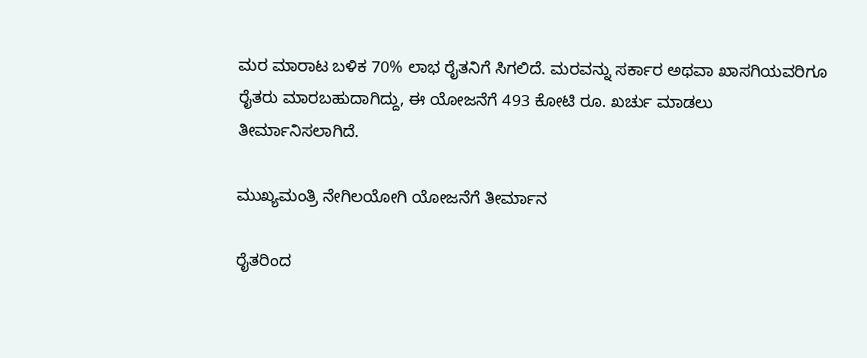ಮರ ಮಾರಾಟ ಬಳಿಕ 70% ಲಾಭ ರೈತನಿಗೆ ಸಿಗಲಿದೆ. ಮರವನ್ನು ಸರ್ಕಾರ ಅಥವಾ ಖಾಸಗಿಯವರಿಗೂ ರೈತರು ಮಾರಬಹುದಾಗಿದ್ದು, ಈ ಯೋಜನೆಗೆ 493 ಕೋಟಿ ರೂ. ಖರ್ಚು ಮಾಡಲು ತೀರ್ಮಾನಿಸಲಾಗಿದೆ.

ಮುಖ್ಯಮಂತ್ರಿ ನೇಗಿಲಯೋಗಿ ಯೋಜನೆಗೆ ತೀರ್ಮಾನ

ರೈತರಿಂದ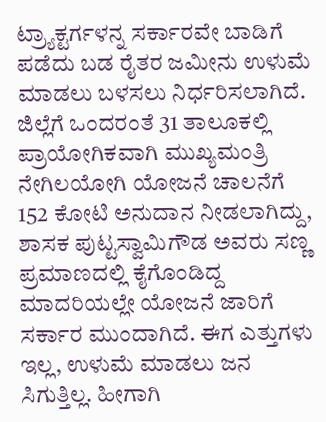ಟ್ರ್ಯಾಕ್ಟರ್ಗಳನ್ನ ಸರ್ಕಾರವೇ ಬಾಡಿಗೆ ಪಡೆದು ಬಡ ರೈತರ ಜಮೀನು ಉಳುಮೆ ಮಾಡಲು ಬಳಸಲು ನಿರ್ಧರಿಸಲಾಗಿದೆ. ಜಿಲ್ಲೆಗೆ ಒಂದರಂತೆ 31 ತಾಲೂಕಲ್ಲಿ ಪ್ರಾಯೋಗಿಕವಾಗಿ ಮುಖ್ಯಮಂತ್ರಿ ನೇಗಿಲಯೋಗಿ ಯೋಜನೆ ಚಾಲನೆಗೆ 152 ಕೋಟಿ ಅನುದಾನ ನೀಡಲಾಗಿದ್ದು, ಶಾಸಕ ಪುಟ್ಟಸ್ವಾಮಿಗೌಡ ಅವರು ಸಣ್ಣ ಪ್ರಮಾಣದಲ್ಲಿ ಕೈಗೊಂಡಿದ್ದ ಮಾದರಿಯಲ್ಲೇ ಯೋಜನೆ ಜಾರಿಗೆ ಸರ್ಕಾರ ಮುಂದಾಗಿದೆ. ಈಗ ಎತ್ತುಗಳು ಇಲ್ಲ, ಉಳುಮೆ ಮಾಡಲು ಜನ ಸಿಗುತ್ತಿಲ್ಲ. ಹೀಗಾಗಿ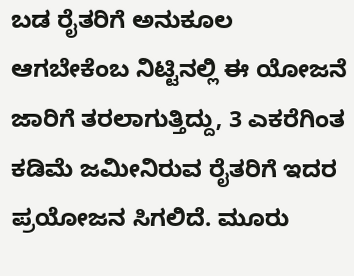ಬಡ ರೈತರಿಗೆ ಅನುಕೂಲ ಆಗಬೇಕೆಂಬ ನಿಟ್ಟಿನಲ್ಲಿ ಈ ಯೋಜನೆ ಜಾರಿಗೆ ತರಲಾಗುತ್ತಿದ್ದು, 3 ಎಕರೆಗಿಂತ ಕಡಿಮೆ ಜಮೀನಿರುವ ರೈತರಿಗೆ ಇದರ ಪ್ರಯೋಜನ ಸಿಗಲಿದೆ. ಮೂರು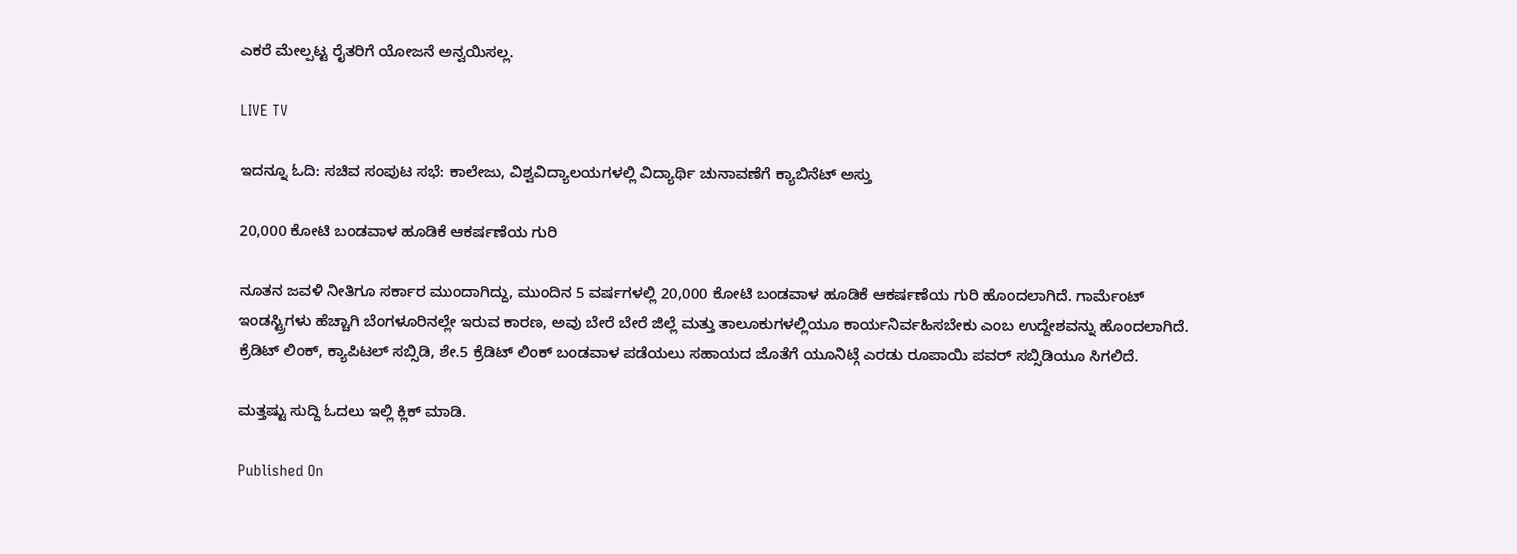ಎಕರೆ ಮೇಲ್ಪಟ್ಟ ರೈತರಿಗೆ ಯೋಜನೆ ಅನ್ವಯಿಸಲ್ಲ.

LIVE TV

ಇದನ್ನೂ ಓದಿ: ಸಚಿವ ಸಂಪುಟ ಸಭೆ: ಕಾಲೇಜು, ವಿಶ್ವವಿದ್ಯಾಲಯಗಳಲ್ಲಿ ವಿದ್ಯಾರ್ಥಿ ಚುನಾವಣೆಗೆ ಕ್ಯಾಬಿನೆಟ್ ಅಸ್ತು

20,000 ಕೋಟಿ ಬಂಡವಾಳ ಹೂಡಿಕೆ ಆಕರ್ಷಣೆಯ ಗುರಿ

ನೂತನ ಜವಳಿ ನೀತಿಗೂ ಸರ್ಕಾರ ಮುಂದಾಗಿದ್ದು, ಮುಂದಿನ 5 ವರ್ಷಗಳಲ್ಲಿ 20,000 ಕೋಟಿ ಬಂಡವಾಳ ಹೂಡಿಕೆ ಆಕರ್ಷಣೆಯ ಗುರಿ ಹೊಂದಲಾಗಿದೆ. ಗಾರ್ಮೆಂಟ್ ಇಂಡಸ್ಟ್ರಿಗಳು ಹೆಚ್ಚಾಗಿ ಬೆಂಗಳೂರಿನಲ್ಲೇ ಇರುವ ಕಾರಣ, ಅವು ಬೇರೆ ಬೇರೆ ಜಿಲ್ಲೆ ಮತ್ತು ತಾಲೂಕುಗಳಲ್ಲಿಯೂ ಕಾರ್ಯನಿರ್ವಹಿಸಬೇಕು ಎಂಬ ಉದ್ದೇಶವನ್ನು ಹೊಂದಲಾಗಿದೆ. ಕ್ರೆಡಿಟ್ ಲಿಂಕ್, ಕ್ಯಾಪಿಟಲ್ ಸಬ್ಸಿಡಿ, ಶೇ.5 ಕ್ರೆಡಿಟ್ ಲಿಂಕ್ ಬಂಡವಾಳ ಪಡೆಯಲು ಸಹಾಯದ ಜೊತೆಗೆ ಯೂನಿಟ್ಗೆ ಎರಡು ರೂಪಾಯಿ ಪವರ್ ಸಬ್ಸಿಡಿಯೂ ಸಿಗಲಿದೆ.

ಮತ್ತಷ್ಟು ಸುದ್ದಿ ಓದಲು ಇಲ್ಲಿ ಕ್ಲಿಕ್ ಮಾಡಿ.

Published On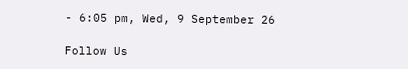- 6:05 pm, Wed, 9 September 26

Follow Us